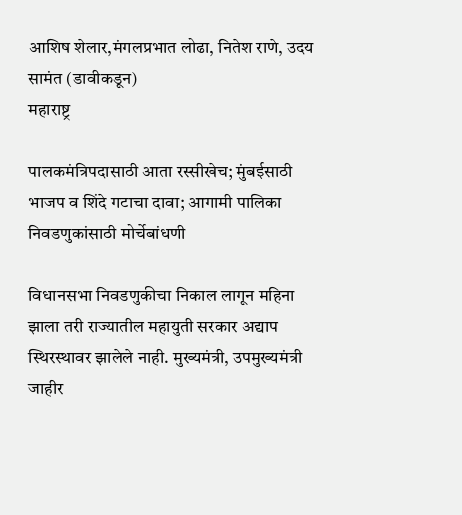आशिष शेलार,मंगलप्रभात लोढा, नितेश राणे, उदय सामंत (डावीकडून)
महाराष्ट्र

पालकमंत्रिपदासाठी आता रस्सीखेच; मुंबईसाठी भाजप व शिंदे गटाचा दावा; आगामी पालिका निवडणुकांसाठी मोर्चेबांधणी

विधानसभा निवडणुकीचा निकाल लागून महिना झाला तरी राज्यातील महायुती सरकार अद्याप स्थिरस्थावर झालेले नाही. मुख्यमंत्री, उपमुख्यमंत्री जाहीर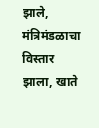झाले, मंत्रिमंडळाचा विस्तार झाला, खाते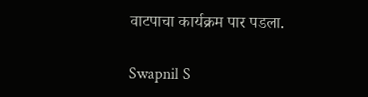वाटपाचा कार्यक्रम पार पडला.

Swapnil S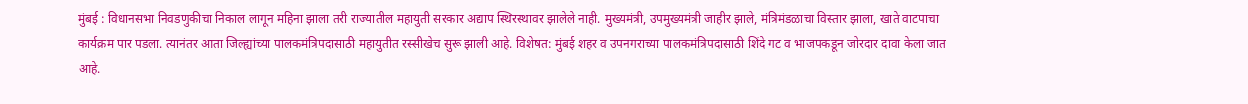मुंबई : विधानसभा निवडणुकीचा निकाल लागून महिना झाला तरी राज्यातील महायुती सरकार अद्याप स्थिरस्थावर झालेले नाही. मुख्यमंत्री, उपमुख्यमंत्री जाहीर झाले, मंत्रिमंडळाचा विस्तार झाला, खाते वाटपाचा कार्यक्रम पार पडला. त्यानंतर आता जिल्ह्यांच्या पालकमंत्रिपदासाठी महायुतीत रस्सीखेच सुरू झाली आहे. विशेषत: मुंबई शहर व उपनगराच्या पालकमंत्रिपदासाठी शिंदे गट व भाजपकडून जोरदार दावा केला जात आहे.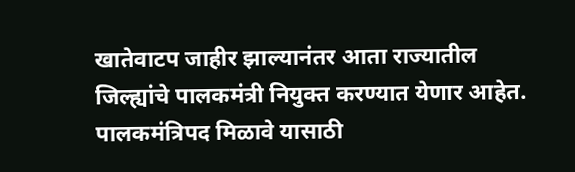खातेवाटप जाहीर झाल्यानंतर आता राज्यातील जिल्ह्यांचे पालकमंत्री नियुक्त करण्यात येणार आहेत. पालकमंत्रिपद मिळावे यासाठी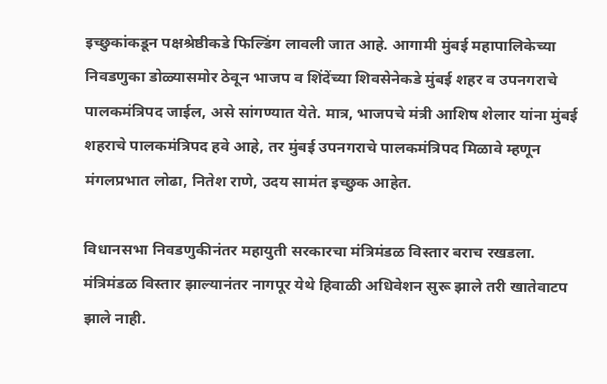इच्छुकांकडून पक्षश्रेष्ठीकडे फिल्डिंग लावली जात आहे. आगामी मुंबई महापालिकेच्या निवडणुका डोळ्यासमोर ठेवून भाजप व शिंदेंच्या शिवसेनेकडे मुंबई शहर व उपनगराचे पालकमंत्रिपद जाईल, असे सांगण्यात येते. मात्र, भाजपचे मंत्री आशिष शेलार यांना मुंबई शहराचे पालकमंत्रिपद हवे आहे, तर मुंबई उपनगराचे पालकमंत्रिपद मिळावे म्हणून मंगलप्रभात लोढा, नितेश राणे, उदय सामंत इच्छुक आहेत.

विधानसभा निवडणुकीनंतर महायुती सरकारचा मंत्रिमंडळ विस्तार बराच रखडला. मंत्रिमंडळ विस्तार झाल्यानंतर नागपूर येथे हिवाळी अधिवेशन सुरू झाले तरी खातेवाटप झाले नाही.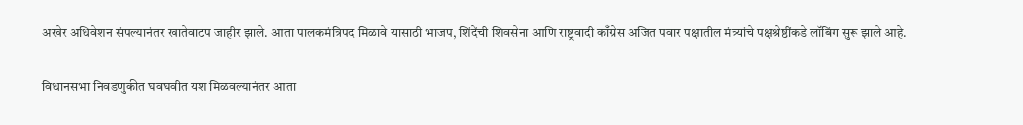अखेर अधिवेशन संपल्यानंतर खातेवाटप जाहीर झाले. आता पालकमंत्रिपद मिळावे यासाठी भाजप, शिंदेंची शिवसेना आणि राष्ट्रवादी काँग्रेस अजित पवार पक्षातील मंत्र्यांचे पक्षश्रेष्ठींकडे लॉबिंग सुरू झाले आहे.

विधानसभा निवडणुकीत घवघवीत यश मिळवल्यानंतर आता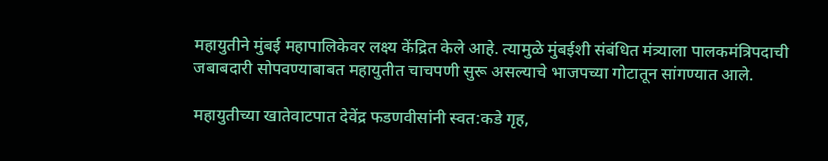महायुतीने मुंबई महापालिकेवर लक्ष्य केंद्रित केले आहे. त्यामुळे मुंबईशी संबंधित मंत्र्याला पालकमंत्रिपदाची जबाबदारी सोपवण्याबाबत महायुतीत चाचपणी सुरू असल्याचे भाजपच्या गोटातून सांगण्यात आले.

महायुतीच्या खातेवाटपात देवेंद्र फडणवीसांनी स्वत:कडे गृह,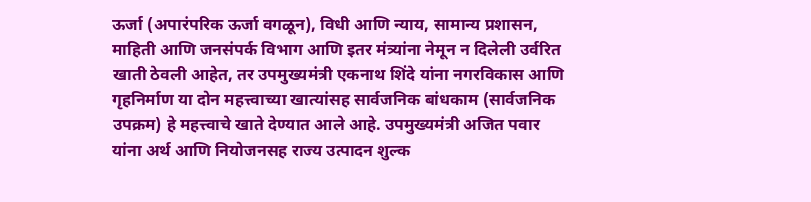ऊर्जा (अपारंपरिक ऊर्जा वगळून), विधी आणि न्याय, सामान्य प्रशासन, माहिती आणि जनसंपर्क विभाग आणि इतर मंत्र्यांना नेमून न दिलेली उर्वरित खाती ठेवली आहेत, तर उपमुख्यमंत्री एकनाथ शिंदे यांना नगरविकास आणि गृहनिर्माण या दोन महत्त्वाच्या खात्यांसह सार्वजनिक बांधकाम (सार्वजनिक उपक्रम) हे महत्त्वाचे खाते देण्यात आले आहे. उपमुख्यमंत्री अजित पवार यांना अर्थ आणि नियोजनसह राज्य उत्पादन शुल्क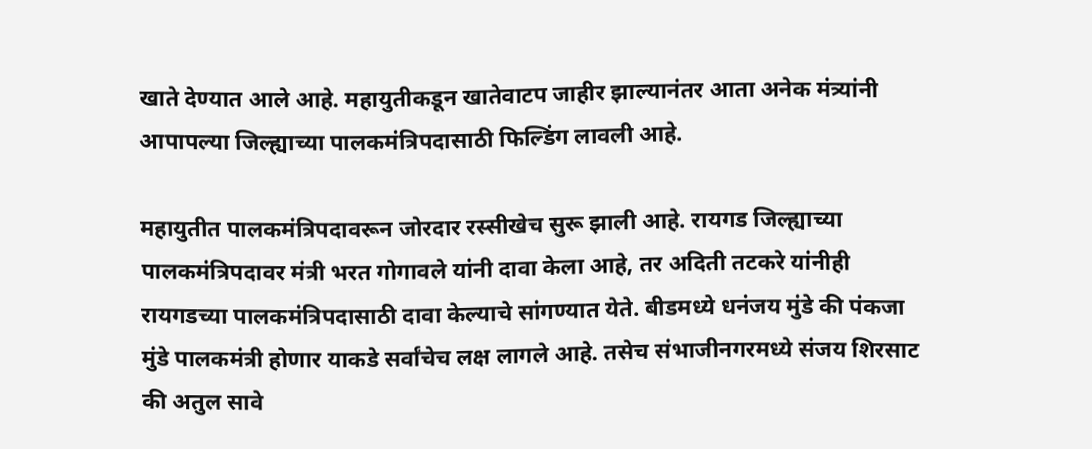खाते देण्यात आले आहे. महायुतीकडून खातेवाटप जाहीर झाल्यानंतर आता अनेक मंत्र्यांनी आपापल्या जिल्ह्याच्या पालकमंत्रिपदासाठी फिल्डिंग लावली आहे.

महायुतीत पालकमंत्रिपदावरून जोरदार रस्सीखेच सुरू झाली आहे. रायगड जिल्ह्याच्या पालकमंत्रिपदावर मंत्री भरत गोगावले यांनी दावा केला आहे, तर अदिती तटकरे यांनीही रायगडच्या पालकमंत्रिपदासाठी दावा केल्याचे सांगण्यात येते. बीडमध्ये धनंजय मुंडे की पंकजा मुंडे पालकमंत्री होणार याकडे सर्वांचेच लक्ष लागले आहे. तसेच संभाजीनगरमध्ये संजय शिरसाट की अतुल सावे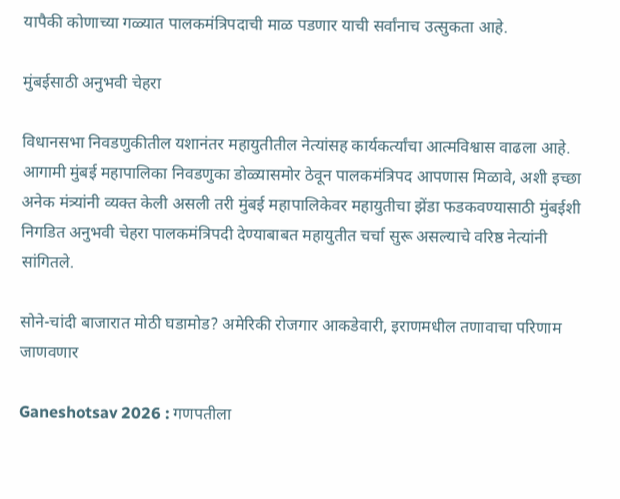यापैकी कोणाच्या गळ्यात पालकमंत्रिपदाची माळ पडणार याची सर्वांनाच उत्सुकता आहे.

मुंबईसाठी अनुभवी चेहरा

विधानसभा निवडणुकीतील यशानंतर महायुतीतील नेत्यांसह कार्यकर्त्यांचा आत्मविश्वास वाढला आहे. आगामी मुंबई महापालिका निवडणुका डोळ्यासमोर ठेवून पालकमंत्रिपद आपणास मिळावे, अशी इच्छा अनेक मंत्र्यांनी व्यक्त केली असली तरी मुंबई महापालिकेवर महायुतीचा झेंडा फडकवण्यासाठी मुंबईशी निगडित अनुभवी चेहरा पालकमंत्रिपदी देण्याबाबत महायुतीत चर्चा सुरू असल्याचे वरिष्ठ नेत्यांनी सांगितले.

सोने-चांदी बाजारात मोठी घडामोड? अमेरिकी रोजगार आकडेवारी, इराणमधील तणावाचा परिणाम जाणवणार

Ganeshotsav 2026 : गणपतीला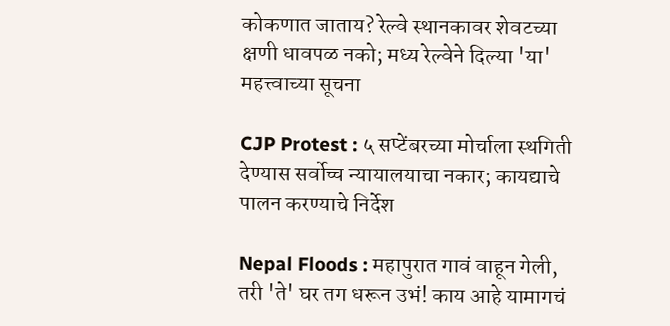कोकणात जाताय? रेल्वे स्थानकावर शेवटच्या क्षणी धावपळ नको; मध्य रेल्वेने दिल्या 'या' महत्त्वाच्या सूचना

CJP Protest : ५ सप्टेंबरच्या मोर्चाला स्थगिती देण्यास सर्वोच्च न्यायालयाचा नकार; कायद्याचे पालन करण्याचे निर्देश

Nepal Floods : महापुरात गावं वाहून गेली, तरी 'ते' घर तग धरून उभं! काय आहे यामागचं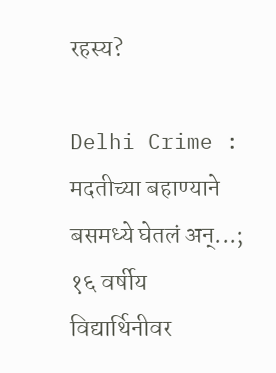रहस्य?

Delhi Crime : मदतीच्या बहाण्याने बसमध्ये घेतलं अन्...; १६ वर्षीय विद्यार्थिनीवर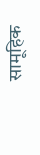सामूहिक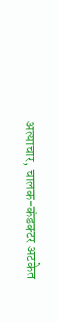अत्याचार, चालक-कंडक्टर अटकेत